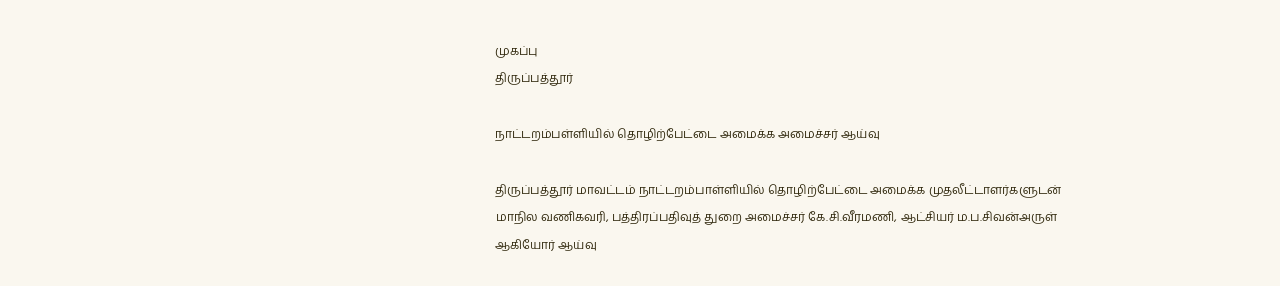முகப்பு
திருப்பத்தூர்

நாட்டறம்பள்ளியில் தொழிற்பேட்டை அமைக்க அமைச்சர் ஆய்வு

திருப்பத்தூர் மாவட்டம் நாட்டறம்பாள்ளியில் தொழிற்பேட்டை அமைக்க முதலீட்டாளர்களுடன் மாநில வணிகவரி, பத்திரப்பதிவுத் துறை அமைச்சர் கே.சி.வீரமணி, ஆட்சியர் ம.ப.சிவன்அருள் ஆகியோர் ஆய்வு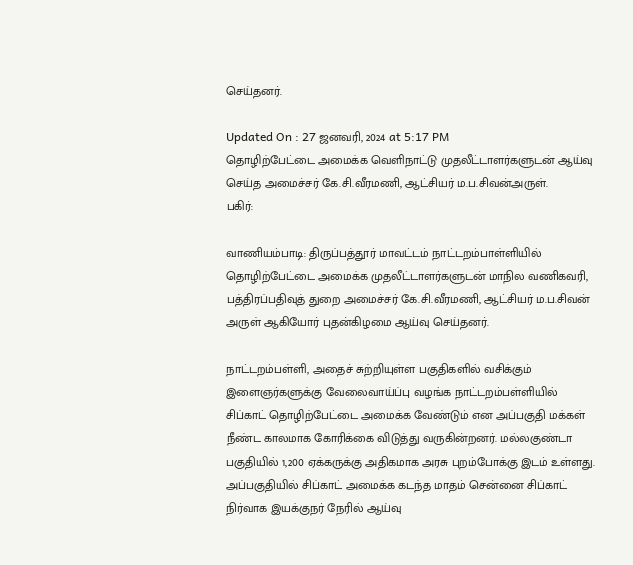செய்தனர்.

Updated On : 27 ஜனவரி, 2024 at 5:17 PM
தொழிற்பேட்டை அமைக்க வெளிநாட்டு முதலீட்டாளர்களுடன் ஆய்வு செய்த அமைச்சர் கே.சி.வீரமணி, ஆட்சியர் ம.ப.சிவன்அருள்.
பகிர்:

வாணியம்பாடி: திருப்பத்தூர் மாவட்டம் நாட்டறம்பாள்ளியில் தொழிற்பேட்டை அமைக்க முதலீட்டாளர்களுடன் மாநில வணிகவரி, பத்திரப்பதிவுத் துறை அமைச்சர் கே.சி.வீரமணி, ஆட்சியர் ம.ப.சிவன் அருள் ஆகியோர் புதன்கிழமை ஆய்வு செய்தனர்.

நாட்டறம்பள்ளி, அதைச் சுற்றியுள்ள பகுதிகளில் வசிக்கும் இளைஞர்களுக்கு வேலைவாய்ப்பு வழங்க நாட்டறம்பள்ளியில் சிப்காட் தொழிற்பேட்டை அமைக்க வேண்டும் என அப்பகுதி மக்கள் நீண்ட காலமாக கோரிக்கை விடுத்து வருகின்றனர். மல்லகுண்டா பகுதியில் 1,200 ஏக்கருக்கு அதிகமாக அரசு புறம்போக்கு இடம் உள்ளது. அப்பகுதியில் சிப்காட் அமைக்க கடந்த மாதம் சென்னை சிப்காட் நிர்வாக இயக்குநர் நேரில் ஆய்வு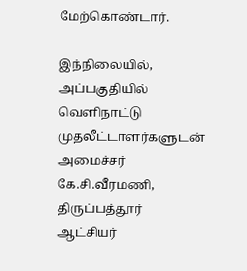மேற்கொண்டார்.

இந்நிலையில், அப்பகுதியில் வெளிநாட்டு முதலீட்டாளர்களுடன் அமைச்சர் கே.சி.வீரமணி, திருப்பத்தூர் ஆட்சியர்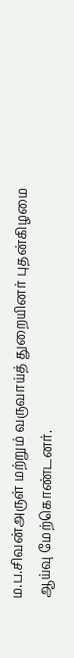ம.ப.சிவன்அருள் மற்றும் வருவாய்த் துறையினர் புதன்கிழமை ஆய்வு மேற்கொண்டனர்.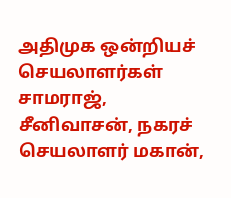அதிமுக ஒன்றியச் செயலாளர்கள் சாமராஜ், சீனிவாசன், நகரச் செயலாளர் மகான்,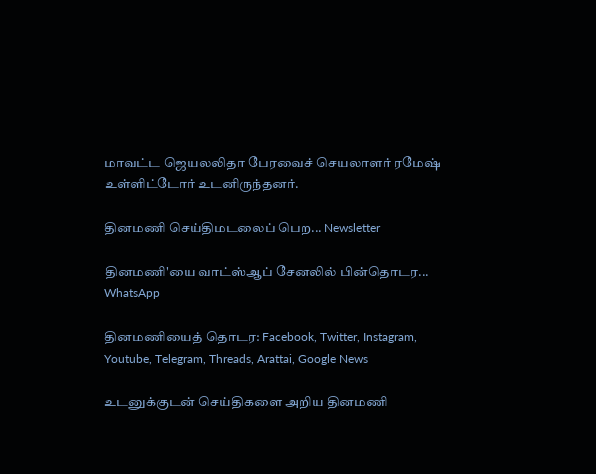மாவட்ட ஜெயலலிதா பேரவைச் செயலாளர் ரமேஷ் உள்ளிட்டோர் உடனிருந்தனர்.

தினமணி செய்திமடலைப் பெற... Newsletter

தினமணி'யை வாட்ஸ்ஆப் சேனலில் பின்தொடர... WhatsApp

தினமணியைத் தொடர: Facebook, Twitter, Instagram, Youtube, Telegram, Threads, Arattai, Google News

உடனுக்குடன் செய்திகளை அறிய தினமணி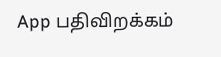App பதிவிறக்கம்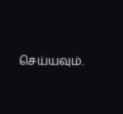செய்யவும்.